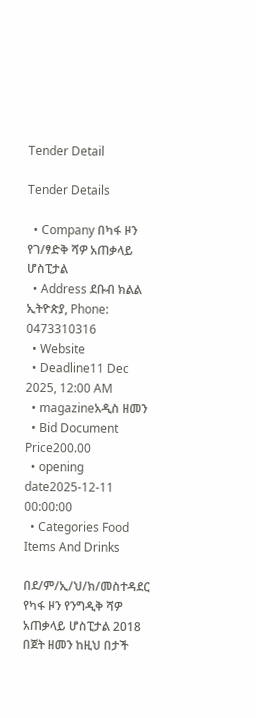Tender Detail

Tender Details

  • Company በካፋ ዞን የገ/ፃድቅ ሻዎ አጠቃላይ ሆስፒታል
  • Address ደቡብ ክልል ኢትዮጵያ, Phone: 0473310316
  • Website
  • Deadline11 Dec 2025, 12:00 AM
  • magazineአዲስ ዘመን
  • Bid Document Price200.00
  • opening date2025-12-11 00:00:00
  • Categories Food Items And Drinks

በደ/ም/ኢ/ህ/ክ/መስተዳደር የካፋ ዞን የንግዲቅ ሻዎ አጠቃላይ ሆስፒታል 2018 በጀት ዘመን ከዚህ በታች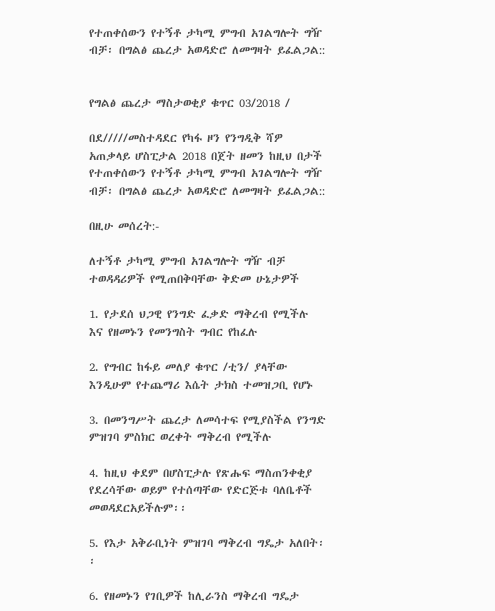የተጠቀሰውን የተኝቶ ታካሚ ምግብ አገልግሎት ግዥ ብቻ፡ በግልፅ ጨረታ አወዳድሮ ለመግዛት ይፈልጋል::


የግልፅ ጨረታ ማስታወቂያ ቁጥር 03/2018 /

በደ/////መስተዳደር የካፋ ዞን የንግዲቅ ሻዎ አጠቃላይ ሆስፒታል 2018 በጀት ዘመን ከዚህ በታች የተጠቀሰውን የተኝቶ ታካሚ ምግብ አገልግሎት ግዥ ብቻ፡ በግልፅ ጨረታ አወዳድሮ ለመግዛት ይፈልጋል::

በዚሁ መሰረት:-

ለተኝቶ ታካሚ ምግብ አገልግሎት ግዥ ብቻ ተወዳዳሪዎች የሚጠበቅባቸው ቅድመ ሁኔታዎች

1. የታደሰ ህጋዊ የንግድ ፈቃድ ማቅረብ የሚችሉ እና የዘመኑን የመንግስት ግብር የከፈሉ

2. የግብር ከፋይ መለያ ቁጥር /ቲን/ ያላቸው እንዲሁም የተጨማሪ እሴት ታክስ ተመዝጋቢ የሆኑ

3. በመንግሥት ጨረታ ለመሳተፍ የሚያስችል የንግድ ምዝገባ ምስክር ወረቀት ማቅረብ የሚችሉ

4. ከዚህ ቀደም በሆስፒታሉ የጽሑፍ ማስጠንቀቂያ የደረሳቸው ወይም የተሰጣቸው የድርጅቱ ባለቤቶች መወዳደርአይችሉም፡፡

5. የእታ አቅራቢነት ምዝገባ ማቅረብ ግዴታ አለበት፡፡

6. የዘመኑን የገቢዎች ከሊራንስ ማቅረብ ግዴታ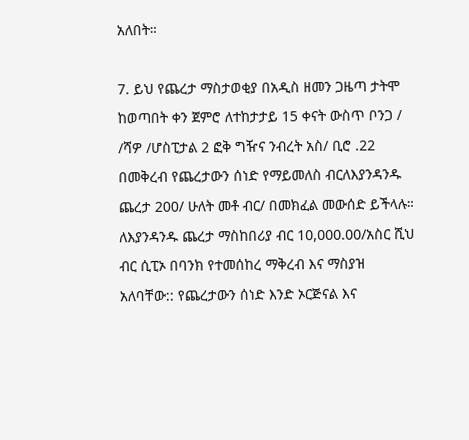አለበት።

7. ይህ የጨረታ ማስታወቂያ በአዲስ ዘመን ጋዜጣ ታትሞ ከወጣበት ቀን ጀምሮ ለተከታታይ 15 ቀናት ውስጥ ቦንጋ / /ሻዎ /ሆስፒታል 2 ፎቅ ግዥና ንብረት አስ/ ቢሮ .22 በመቅረብ የጨረታውን ሰነድ የማይመለስ ብርለእያንዳንዱ ጨረታ 200/ ሁለት መቶ ብር/ በመክፈል መውሰድ ይችላሉ። ለእያንዳንዱ ጨረታ ማስከበሪያ ብር 10,000.00/አስር ሺህ ብር ሲፒኦ በባንክ የተመሰከረ ማቅረብ እና ማስያዝ አለባቸው:: የጨረታውን ሰነድ እንድ ኦርጅናል እና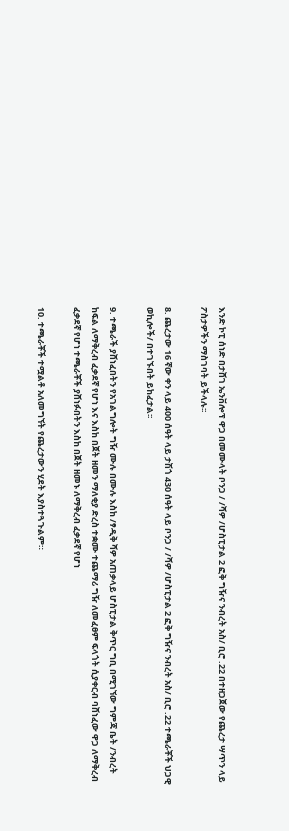እንድ ኮፒ ሰነድ በታሸገ ኤንቨሎፕ ዋጋ በመሙላት ቦንጋ / /ሻዎ /ሆስፒታል 2 ፎቅ ግዥና ንብረት አስ/ ቢሮ .22 በተዘጋጀው የጨረታ ሣጥን ላይ ፖስታዎችን ማስገባት ይችላሉ፡፡

8. ጨረታው 16 ኛው ቀን ላይ 400 ሰዓት ላይ ታሽጎ 430 ሰዓት ላይ ቦንጋ / /ሻዎ /ሆስፒታል 2 ፎቅ ግዥና ንብረት አስ/ ቢሮ .22 ተጫራቾች ህጋዊ ወኪሎች/ በተገኙበት ይከፈታል፡፡

9. ተጫራች ያሸነፈበትን የአገልግሎት ግዥ ሙሉ በሙሉ እስከ /ፃዲቅ ሻዎ አጠቃላይ ሆስፒታል ቅጥር ግቢ በሚገኘው ግምጃ ቤት /ንብረት ከፍል ለማቅረብ ፈቃደኛ የሆነ እና እስከ በጀት ዘመን ማለቂያ ድረስ ተቋሙ ተጨማሪ ግዥ ለመፈፀም ፍላጎት ሲያቀርብ ባሸነፈው ዋጋ ለማቅረብ ፈቃደኛ የሆነ ተጫራቾች ያሸነፉበትን እስከ በጀት ዘመኑ ለማቅረብ ፈቃደኛ የሆነ

10. ተጫራቾች ተሟልቶ አለመግኘት የጨረታውን ሂደት እያስተጓጉልም።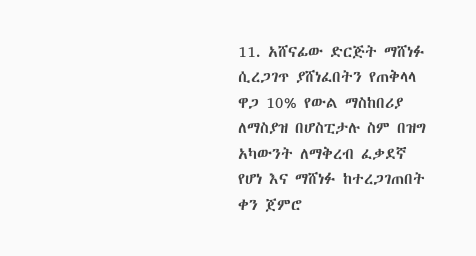11. አሸናፊው ድርጅት ማሸነፉ ሲረጋገጥ ያሸነፈበትን የጠቅላላ ዋጋ 10% የውል ማስከበሪያ ለማስያዝ በሆስፒታሉ ስም በዝግ አካውንት ለማቅረብ ፈቃደኛ የሆነ እና ማሸነፉ ከተረጋገጠበት ቀን ጀምሮ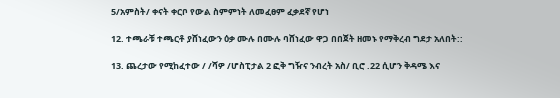5/አምስት/ ቀናት ቀርቦ የውል ስምምነት ለመፈፀም ፈቃደኛ የሆነ

12. ተጫራቹ ተጫርቶ ያሸነፈውን ዕቃ ሙሉ በሙሉ ባሸነፈው ዋጋ በበጀት ዘመኑ የማቅረብ ግደታ አለበት::

13. ጨረታው የሚከፈተው / /ሻዎ /ሆስፒታል 2 ፎቅ ግዥና ንብረት አስ/ ቢሮ .22 ሲሆን ቅዳሜ እና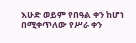እሁድ ወይም የበዓል ቀን ከሆነ በሚቀጥለው የሥራ ቀን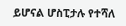ይሆናል ሆስፒታሉ የተሻለ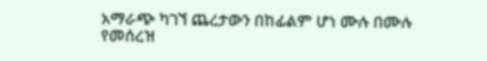አማራጭ ካገኘ ጨረታውን በከፊልም ሆነ ሙሉ በሙሉ የመሰረዝ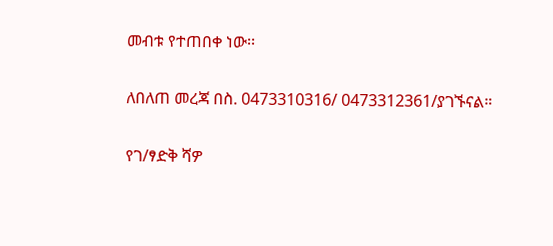መብቱ የተጠበቀ ነው፡፡

ለበለጠ መረጃ በስ. 0473310316/ 0473312361/ያገኙናል።

የገ/ፃድቅ ሻዎ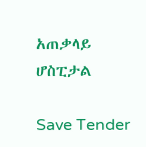አጠቃላይ ሆስፒታል

Save Tender